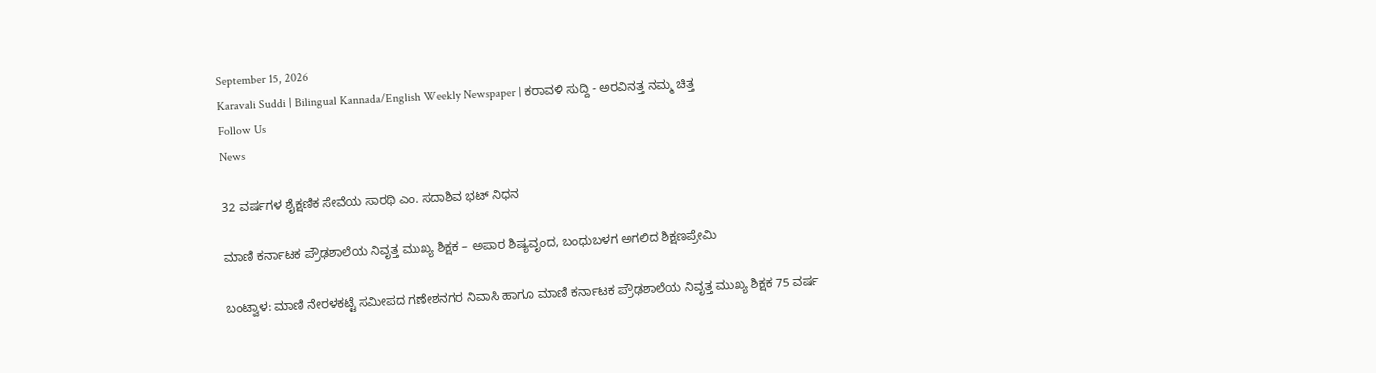September 15, 2026
Karavali Suddi | Bilingual Kannada/English Weekly Newspaper | ಕರಾವಳಿ ಸುದ್ದಿ - ಅರವಿನತ್ತ ನಮ್ಮ ಚಿತ್ತ
Follow Us
News

32 ವರ್ಷಗಳ ಶೈಕ್ಷಣಿಕ ಸೇವೆಯ ಸಾರಥಿ ಎಂ. ಸದಾಶಿವ ಭಟ್ ನಿಧನ

ಮಾಣಿ ಕರ್ನಾಟಕ ಪ್ರೌಢಶಾಲೆಯ ನಿವೃತ್ತ ಮುಖ್ಯ ಶಿಕ್ಷಕ – ಅಪಾರ ಶಿಷ್ಯವೃಂದ, ಬಂಧುಬಳಗ ಅಗಲಿದ ಶಿಕ್ಷಣಪ್ರೇಮಿ

ಬಂಟ್ವಾಳ: ಮಾಣಿ ನೇರಳಕಟ್ಟೆ ಸಮೀಪದ ಗಣೇಶನಗರ ನಿವಾಸಿ ಹಾಗೂ ಮಾಣಿ ಕರ್ನಾಟಕ ಪ್ರೌಢಶಾಲೆಯ ನಿವೃತ್ತ ಮುಖ್ಯ ಶಿಕ್ಷಕ 75 ವರ್ಷ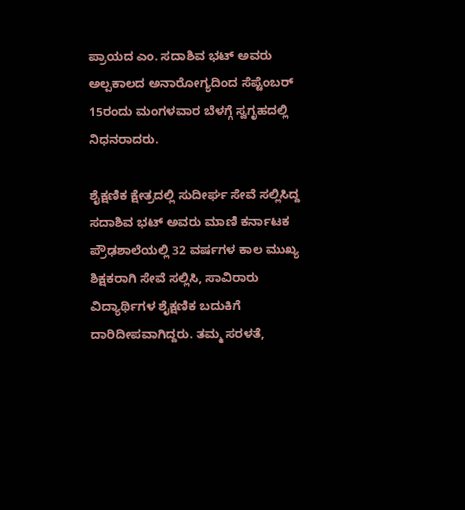ಪ್ರಾಯದ ಎಂ. ಸದಾಶಿವ ಭಟ್ ಅವರು ಅಲ್ಪಕಾಲದ ಅನಾರೋಗ್ಯದಿಂದ ಸೆಪ್ಟೆಂಬರ್ 15ರಂದು ಮಂಗಳವಾರ ಬೆಳಗ್ಗೆ ಸ್ವಗೃಹದಲ್ಲಿ ನಿಧನರಾದರು.

ಶೈಕ್ಷಣಿಕ ಕ್ಷೇತ್ರದಲ್ಲಿ ಸುದೀರ್ಘ ಸೇವೆ ಸಲ್ಲಿಸಿದ್ದ ಸದಾಶಿವ ಭಟ್ ಅವರು ಮಾಣಿ ಕರ್ನಾಟಕ ಪ್ರೌಢಶಾಲೆಯಲ್ಲಿ 32 ವರ್ಷಗಳ ಕಾಲ ಮುಖ್ಯ ಶಿಕ್ಷಕರಾಗಿ ಸೇವೆ ಸಲ್ಲಿಸಿ, ಸಾವಿರಾರು ವಿದ್ಯಾರ್ಥಿಗಳ ಶೈಕ್ಷಣಿಕ ಬದುಕಿಗೆ ದಾರಿದೀಪವಾಗಿದ್ದರು. ತಮ್ಮ ಸರಳತೆ,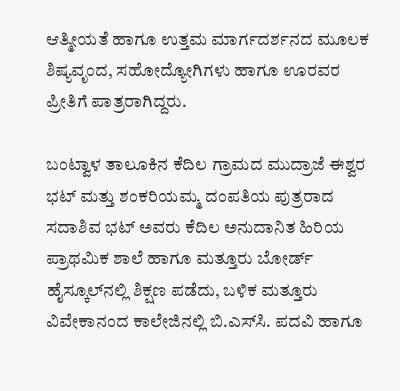ಆತ್ಮೀಯತೆ ಹಾಗೂ ಉತ್ತಮ ಮಾರ್ಗದರ್ಶನದ ಮೂಲಕ ಶಿಷ್ಯವೃಂದ, ಸಹೋದ್ಯೋಗಿಗಳು ಹಾಗೂ ಊರವರ ಪ್ರೀತಿಗೆ ಪಾತ್ರರಾಗಿದ್ದರು.

ಬಂಟ್ವಾಳ ತಾಲೂಕಿನ ಕೆದಿಲ ಗ್ರಾಮದ ಮುದ್ರಾಜೆ ಈಶ್ವರ ಭಟ್ ಮತ್ತು ಶಂಕರಿಯಮ್ಮ ದಂಪತಿಯ ಪುತ್ರರಾದ ಸದಾಶಿವ ಭಟ್ ಅವರು ಕೆದಿಲ ಅನುದಾನಿತ ಹಿರಿಯ ಪ್ರಾಥಮಿಕ ಶಾಲೆ ಹಾಗೂ ಮತ್ತೂರು ಬೋರ್ಡ್ ಹೈಸ್ಕೂಲ್‌ನಲ್ಲಿ ಶಿಕ್ಷಣ ಪಡೆದು, ಬಳಿಕ ಮತ್ತೂರು ವಿವೇಕಾನಂದ ಕಾಲೇಜಿನಲ್ಲಿ ಬಿ.ಎಸ್‌ಸಿ. ಪದವಿ ಹಾಗೂ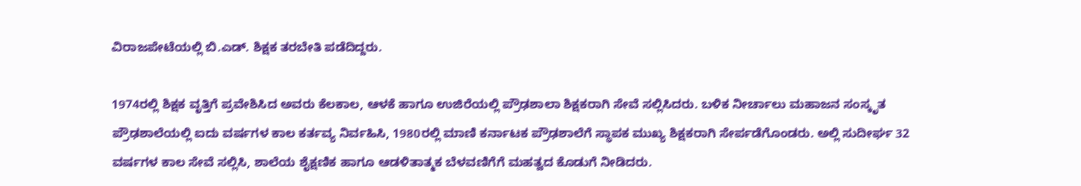ವಿರಾಜಪೇಟೆಯಲ್ಲಿ ಬಿ.ಎಡ್. ಶಿಕ್ಷಕ ತರಬೇತಿ ಪಡೆದಿದ್ದರು.

1974ರಲ್ಲಿ ಶಿಕ್ಷಕ ವೃತ್ತಿಗೆ ಪ್ರವೇಶಿಸಿದ ಅವರು ಕೆಲಕಾಲ, ಆಳಕೆ ಹಾಗೂ ಉಜಿರೆಯಲ್ಲಿ ಪ್ರೌಢಶಾಲಾ ಶಿಕ್ಷಕರಾಗಿ ಸೇವೆ ಸಲ್ಲಿಸಿದರು. ಬಳಿಕ ನೀರ್ಚಾಲು ಮಹಾಜನ ಸಂಸ್ಕೃತ ಪ್ರೌಢಶಾಲೆಯಲ್ಲಿ ಐದು ವರ್ಷಗಳ ಕಾಲ ಕರ್ತವ್ಯ ನಿರ್ವಹಿಸಿ, 1980ರಲ್ಲಿ ಮಾಣಿ ಕರ್ನಾಟಕ ಪ್ರೌಢಶಾಲೆಗೆ ಸ್ಥಾಪಕ ಮುಖ್ಯ ಶಿಕ್ಷಕರಾಗಿ ಸೇರ್ಪಡೆಗೊಂಡರು. ಅಲ್ಲಿ ಸುದೀರ್ಘ 32 ವರ್ಷಗಳ ಕಾಲ ಸೇವೆ ಸಲ್ಲಿಸಿ, ಶಾಲೆಯ ಶೈಕ್ಷಣಿಕ ಹಾಗೂ ಆಡಳಿತಾತ್ಮಕ ಬೆಳವಣಿಗೆಗೆ ಮಹತ್ವದ ಕೊಡುಗೆ ನೀಡಿದರು.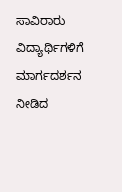ಸಾವಿರಾರು ವಿದ್ಯಾರ್ಥಿಗಳಿಗೆ ಮಾರ್ಗದರ್ಶನ ನೀಡಿದ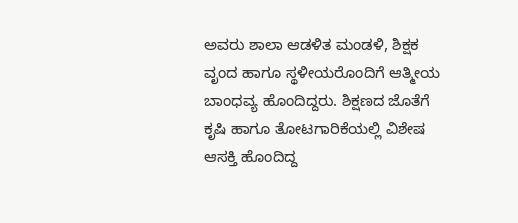ಅವರು ಶಾಲಾ ಆಡಳಿತ ಮಂಡಳಿ, ಶಿಕ್ಷಕ ವೃಂದ ಹಾಗೂ ಸ್ಥಳೀಯರೊಂದಿಗೆ ಆತ್ಮೀಯ ಬಾಂಧವ್ಯ ಹೊಂದಿದ್ದರು. ಶಿಕ್ಷಣದ ಜೊತೆಗೆ ಕೃಷಿ ಹಾಗೂ ತೋಟಗಾರಿಕೆಯಲ್ಲಿ ವಿಶೇಷ ಆಸಕ್ತಿ ಹೊಂದಿದ್ದ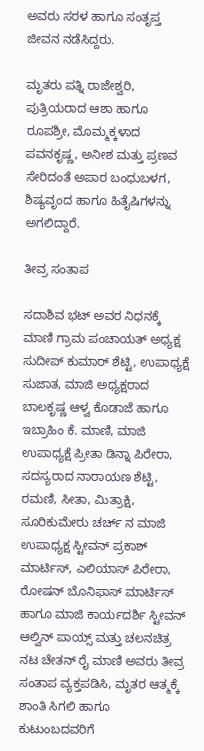ಅವರು ಸರಳ ಹಾಗೂ ಸಂತೃಪ್ತ ಜೀವನ ನಡೆಸಿದ್ದರು.

ಮೃತರು ಪತ್ನಿ ರಾಜೇಶ್ವರಿ, ಪುತ್ರಿಯರಾದ ಆಶಾ ಹಾಗೂ ರೂಪಶ್ರೀ, ಮೊಮ್ಮಕ್ಕಳಾದ ಪವನಕೃಷ್ಣ, ಅನೀಶ ಮತ್ತು ಪ್ರಣವ ಸೇರಿದಂತೆ ಅಪಾರ ಬಂಧುಬಳಗ, ಶಿಷ್ಯವೃಂದ ಹಾಗೂ ಹಿತೈಷಿಗಳನ್ನು ಅಗಲಿದ್ದಾರೆ.

ತೀವ್ರ ಸಂತಾಪ

ಸದಾಶಿವ ಭಟ್ ಅವರ ನಿಧನಕ್ಕೆ ಮಾಣಿ ಗ್ರಾಮ ಪಂಚಾಯತ್ ಅಧ್ಯಕ್ಷ ಸುದೀಪ್ ಕುಮಾರ್ ಶೆಟ್ಟಿ, ಉಪಾಧ್ಯಕ್ಷೆ ಸುಜಾತ, ಮಾಜಿ ಅಧ್ಯಕ್ಷರಾದ ಬಾಲಕೃಷ್ಣ ಆಳ್ವ ಕೊಡಾಜೆ ಹಾಗೂ ಇಬ್ರಾಹಿಂ ಕೆ. ಮಾಣಿ, ಮಾಜಿ ಉಪಾಧ್ಯಕ್ಷೆ ಪ್ರೀತಾ ಡಿನ್ನಾ ಪಿರೇರಾ, ಸದಸ್ಯರಾದ ನಾರಾಯಣ ಶೆಟ್ಟಿ, ರಮಣಿ, ಸೀತಾ, ಮಿತ್ರಾಕ್ಷಿ, ಸೂರಿಕುಮೇರು ಚರ್ಚ್ ನ ಮಾಜಿ ಉಪಾಧ್ಯಕ್ಷ ಸ್ಟೀವನ್ ಪ್ರಕಾಶ್ ಮಾರ್ಟಿಸ್, ಎಲಿಯಾಸ್ ಪಿರೇರಾ, ರೋಷನ್ ಬೊನಿಫಾಸ್ ಮಾರ್ಟಿಸ್ ಹಾಗೂ ಮಾಜಿ ಕಾರ್ಯದರ್ಶಿ ಸ್ಟೀವನ್ ಆಲ್ವಿನ್ ಪಾಯ್ಸ್ ಮತ್ತು ಚಲನಚಿತ್ರ ನಟ ಚೇತನ್ ರೈ ಮಾಣಿ ಅವರು ತೀವ್ರ ಸಂತಾಪ ವ್ಯಕ್ತಪಡಿಸಿ, ಮೃತರ ಆತ್ಮಕ್ಕೆ ಶಾಂತಿ ಸಿಗಲಿ ಹಾಗೂ ಕುಟುಂಬದವರಿಗೆ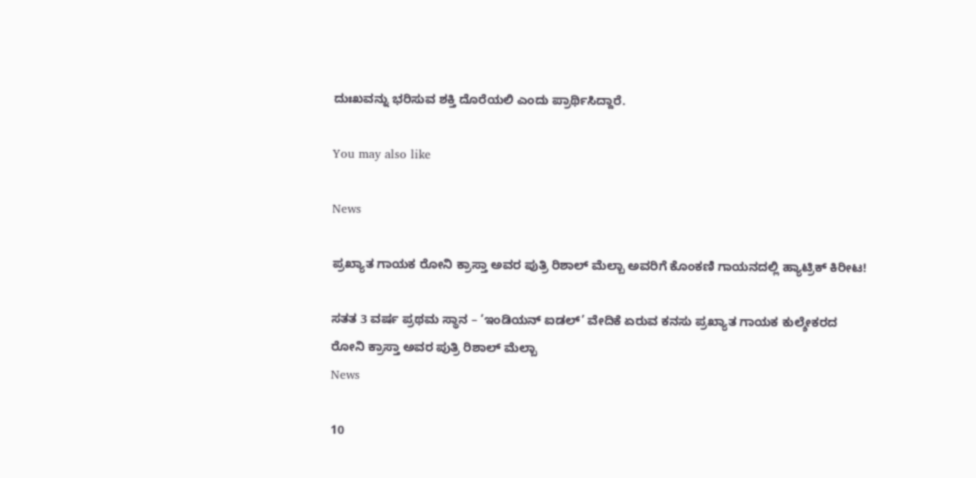ದುಃಖವನ್ನು ಭರಿಸುವ ಶಕ್ತಿ ದೊರೆಯಲಿ ಎಂದು ಪ್ರಾರ್ಥಿಸಿದ್ದಾರೆ.

You may also like

News

ಪ್ರಖ್ಯಾತ ಗಾಯಕ ರೋನಿ ಕ್ರಾಸ್ತಾ ಅವರ ಪುತ್ರಿ ರಿಶಾಲ್ ಮೆಲ್ಬಾ ಅವರಿಗೆ ಕೊಂಕಣಿ ಗಾಯನದಲ್ಲಿ ಹ್ಯಾಟ್ರಿಕ್ ಕಿರೀಟ!

ಸತತ 3 ವರ್ಷ ಪ್ರಥಮ ಸ್ಥಾನ – ‘ಇಂಡಿಯನ್ ಐಡಲ್’ ವೇದಿಕೆ ಏರುವ ಕನಸು ಪ್ರಖ್ಯಾತ ಗಾಯಕ ಕುಲ್ಶೇಕರದ ರೋನಿ ಕ್ರಾಸ್ತಾ ಅವರ ಪುತ್ರಿ ರಿಶಾಲ್ ಮೆಲ್ಬಾ
News

10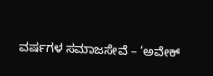ವರ್ಷಗಳ ಸಮಾಜಸೇವೆ – ‘ಅವೇಕ್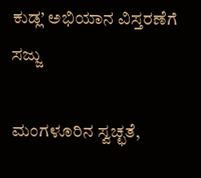ಕುಡ್ಲ’ ಅಭಿಯಾನ ವಿಸ್ತರಣೆಗೆ ಸಜ್ಜು

ಮಂಗಳೂರಿನ ಸ್ವಚ್ಛತೆ,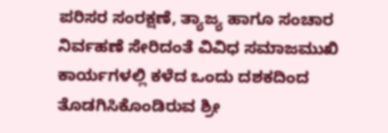ಪರಿಸರ ಸಂರಕ್ಷಣೆ, ತ್ಯಾಜ್ಯ ಹಾಗೂ ಸಂಚಾರ ನಿರ್ವಹಣೆ ಸೇರಿದಂತೆ ವಿವಿಧ ಸಮಾಜಮುಖಿ ಕಾರ್ಯಗಳಲ್ಲಿ ಕಳೆದ ಒಂದು ದಶಕದಿಂದ ತೊಡಗಿಸಿಕೊಂಡಿರುವ ಶ್ರೀ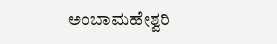ಅಂಬಾಮಹೇಶ್ವರಿ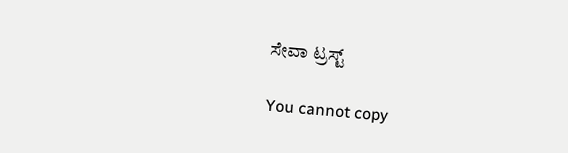ಸೇವಾ ಟ್ರಸ್ಟ್

You cannot copy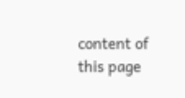content of this page